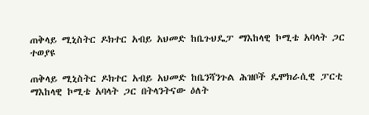ጠቅላይ ሚኒስትር ዶክተር አብይ አህመድ ከቤጉህዴፓ ማእከላዊ ኮሚቴ አባላት ጋር ተወያዩ

ጠቅላይ ሚኒስትር ዶክተር አብይ አህመድ ከቤንሻንጉል ሕዝቦች ዴሞክራሲዊ ፓርቲ ማእከላዊ ኮሚቴ አባላት ጋር በትላንትናው ዕለት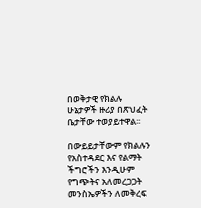በወቅታዊ የክልሉ ሁኔታዎች ዙሪያ በጽህፈት ቤታቸው ተወያይተዋል፡፡

በውይይታቸውም የክልሉን የአስተዳደር እና የልማት ችግሮችን እንዲሁም የግጭትና አለመረጋጋት መንስኤዎችን ለመቅረፍ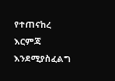የተጠናከረ እርምጃ እንደሚያስፈልግ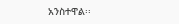አንስተዋል፡፡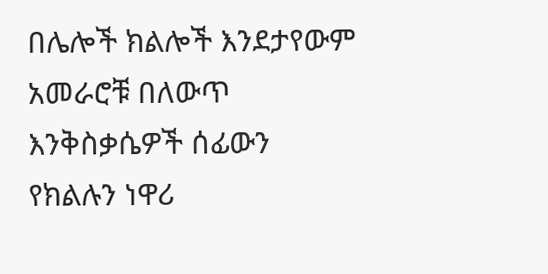በሌሎች ክልሎች እንደታየውም አመራሮቹ በለውጥ እንቅስቃሴዎች ሰፊውን የክልሉን ነዋሪ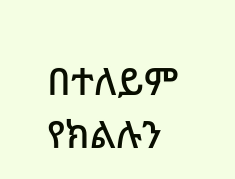በተለይም የክልሉን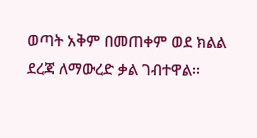ወጣት አቅም በመጠቀም ወደ ክልል ደረጃ ለማውረድ ቃል ገብተዋል፡፡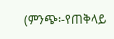(ምንጭ፡-የጠቅላይ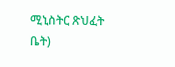ሚኒስትር ጽህፈት ቤት)